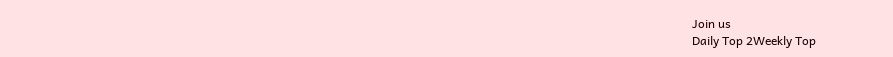Join us
Daily Top 2Weekly Top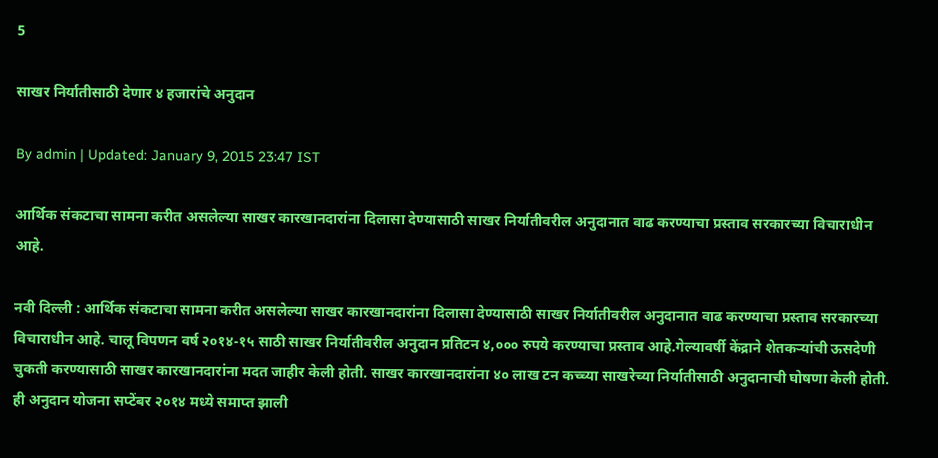5

साखर निर्यातीसाठी देणार ४ हजारांचे अनुदान

By admin | Updated: January 9, 2015 23:47 IST

आर्थिक संकटाचा सामना करीत असलेल्या साखर कारखानदारांना दिलासा देण्यासाठी साखर निर्यातीवरील अनुदानात वाढ करण्याचा प्रस्ताव सरकारच्या विचाराधीन आहे.

नवी दिल्ली : आर्थिक संकटाचा सामना करीत असलेल्या साखर कारखानदारांना दिलासा देण्यासाठी साखर निर्यातीवरील अनुदानात वाढ करण्याचा प्रस्ताव सरकारच्या विचाराधीन आहे. चालू विपणन वर्ष २०१४-१५ साठी साखर निर्यातीवरील अनुदान प्रतिटन ४,००० रुपये करण्याचा प्रस्ताव आहे.गेल्यावर्षी केंद्राने शेतकऱ्यांची ऊसदेणी चुकती करण्यासाठी साखर कारखानदारांना मदत जाहीर केली होती. साखर कारखानदारांना ४० लाख टन कच्च्या साखरेच्या निर्यातीसाठी अनुदानाची घोषणा केली होती. ही अनुदान योजना सप्टेंबर २०१४ मध्ये समाप्त झाली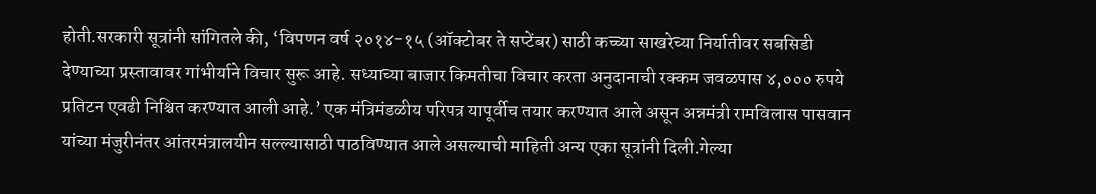होती.सरकारी सूत्रांनी सांगितले की, ‘विपणन वर्ष २०१४-१५ (ऑक्टोबर ते सप्टेंबर) साठी कच्च्या साखरेच्या निर्यातीवर सबसिडी देण्याच्या प्रस्तावावर गांभीर्याने विचार सुरू आहे. सध्याच्या बाजार किमतीचा विचार करता अनुदानाची रक्कम जवळपास ४,००० रुपये प्रतिटन एवढी निश्चित करण्यात आली आहे.’ एक मंत्रिमंडळीय परिपत्र यापूर्वीच तयार करण्यात आले असून अन्नमंत्री रामविलास पासवान यांच्या मंजुरीनंतर आंतरमंत्रालयीन सल्ल्यासाठी पाठविण्यात आले असल्याची माहिती अन्य एका सूत्रांनी दिली.गेल्या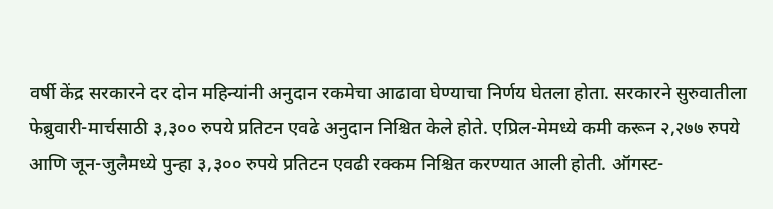वर्षी केंद्र सरकारने दर दोन महिन्यांनी अनुदान रकमेचा आढावा घेण्याचा निर्णय घेतला होता. सरकारने सुरुवातीला फेब्रुवारी-मार्चसाठी ३,३०० रुपये प्रतिटन एवढे अनुदान निश्चित केले होते. एप्रिल-मेमध्ये कमी करून २,२७७ रुपये आणि जून-जुलैमध्ये पुन्हा ३,३०० रुपये प्रतिटन एवढी रक्कम निश्चित करण्यात आली होती. ऑगस्ट-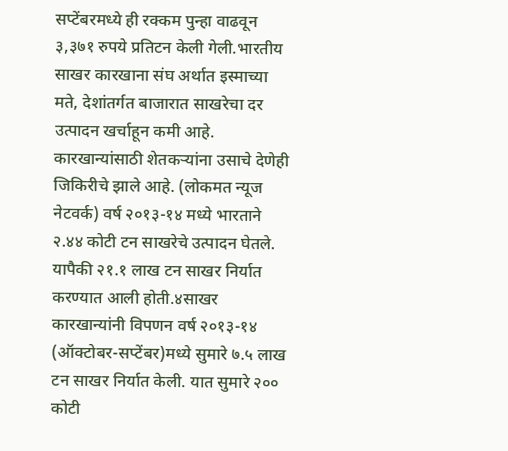सप्टेंबरमध्ये ही रक्कम पुन्हा वाढवून ३,३७१ रुपये प्रतिटन केली गेली.भारतीय साखर कारखाना संघ अर्थात इस्माच्या मते, देशांतर्गत बाजारात साखरेचा दर उत्पादन खर्चाहून कमी आहे. कारखान्यांसाठी शेतकऱ्यांना उसाचे देणेही जिकिरीचे झाले आहे. (लोकमत न्यूज नेटवर्क) वर्ष २०१३-१४ मध्ये भारताने २.४४ कोटी टन साखरेचे उत्पादन घेतले. यापैकी २१.१ लाख टन साखर निर्यात करण्यात आली होती.४साखर कारखान्यांनी विपणन वर्ष २०१३-१४ (ऑक्टोबर-सप्टेंबर)मध्ये सुमारे ७.५ लाख टन साखर निर्यात केली. यात सुमारे २०० कोटी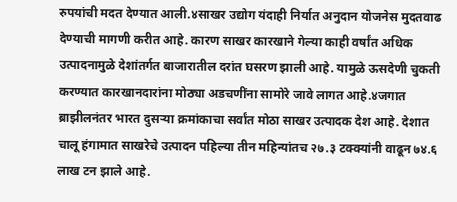रुपयांची मदत देण्यात आली.४साखर उद्योग यंदाही निर्यात अनुदान योजनेस मुदतवाढ देण्याची मागणी करीत आहे. कारण साखर कारखाने गेल्या काही वर्षांत अधिक उत्पादनामुळे देशांतर्गत बाजारातील दरांत घसरण झाली आहे. यामुळे ऊसदेणी चुकती करण्यात कारखानदारांना मोठ्या अडचणींना सामोरे जावे लागत आहे.४जगात ब्राझीलनंतर भारत दुसऱ्या क्रमांकाचा सर्वांत मोठा साखर उत्पादक देश आहे. देशात चालू हंगामात साखरेचे उत्पादन पहिल्या तीन महिन्यांतच २७.३ टक्क्यांनी वाढून ७४.६ लाख टन झाले आहे.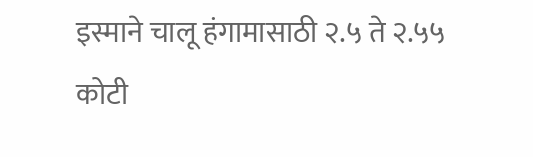इस्माने चालू हंगामासाठी २.५ ते २.५५ कोटी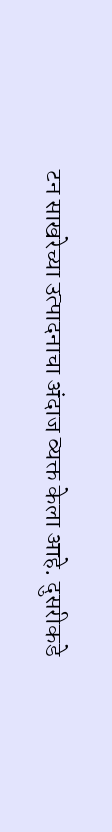टन साखरेच्या उत्पादनाचा अंदाज व्यक्त केला आहे. दुसरीकडे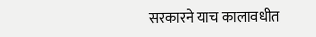सरकारने याच कालावधीत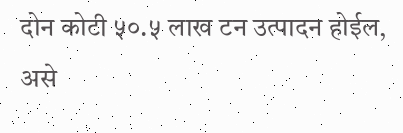दोन कोटी ५०.५ लाख टन उत्पादन होईल, असे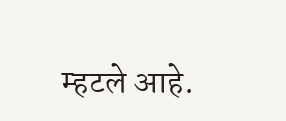म्हटले आहे.